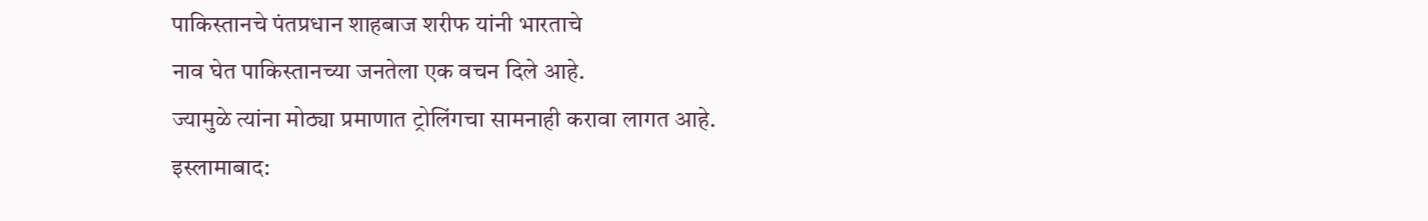पाकिस्तानचे पंतप्रधान शाहबाज शरीफ यांनी भारताचे
नाव घेत पाकिस्तानच्या जनतेला एक वचन दिले आहे.
ज्यामुळे त्यांना मोठ्या प्रमाणात ट्रोलिंगचा सामनाही करावा लागत आहे.
इस्लामाबाद: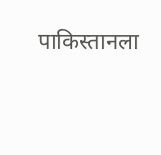पाकिस्तानला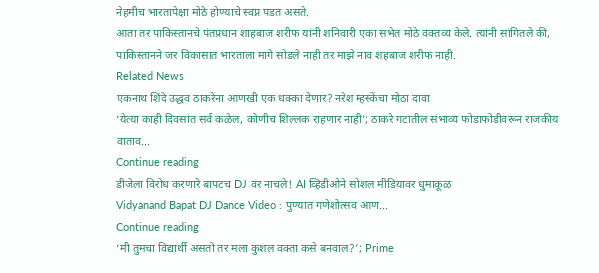नेहमीच भारतापेक्षा मोठे होण्याचे स्वप्न पडत असते.
आता तर पाकिस्तानचे पंतप्रधान शाहबाज शरीफ यांनी शनिवारी एका सभेत मोठे वक्तव्य केले. त्यांनी सांगितले की,
पाकिस्तानने जर विकासात भारताला मागे सोडले नाही तर माझे नाव शहबाज शरीफ नाही.
Related News
एकनाथ शिंदे उद्धव ठाकरेंना आणखी एक धक्का देणार? नरेश म्हस्केंचा मोठा दावा
‘येत्या काही दिवसांत सर्व कळेल, कोणीच शिल्लक राहणार नाही’; ठाकरे गटातील संभाव्य फोडाफोडीवरून राजकीय वाताव...
Continue reading
डीजेला विरोध करणारे बापटच DJ वर नाचले! AI व्हिडीओने सोशल मीडियावर धुमाकूळ
Vidyanand Bapat DJ Dance Video : पुण्यात गणेशोत्सव आण...
Continue reading
‘मी तुमचा विद्यार्थी असतो तर मला कुशल वक्ता कसे बनवाल?’; Prime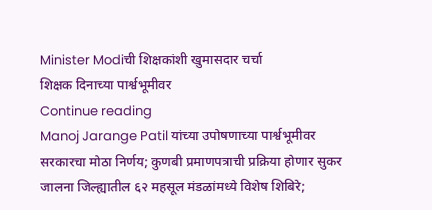Minister Modiची शिक्षकांशी खुमासदार चर्चा
शिक्षक दिनाच्या पार्श्वभूमीवर
Continue reading
Manoj Jarange Patil यांच्या उपोषणाच्या पार्श्वभूमीवर सरकारचा मोठा निर्णय; कुणबी प्रमाणपत्राची प्रक्रिया होणार सुकर
जालना जिल्ह्यातील ६२ महसूल मंडळांमध्ये विशेष शिबिरे;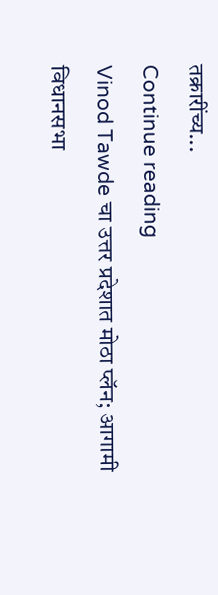तक्रारींच्य...
Continue reading
Vinod Tawde चा उत्तर प्रदेशात मोठा प्लॅन; आगामी विधानसभा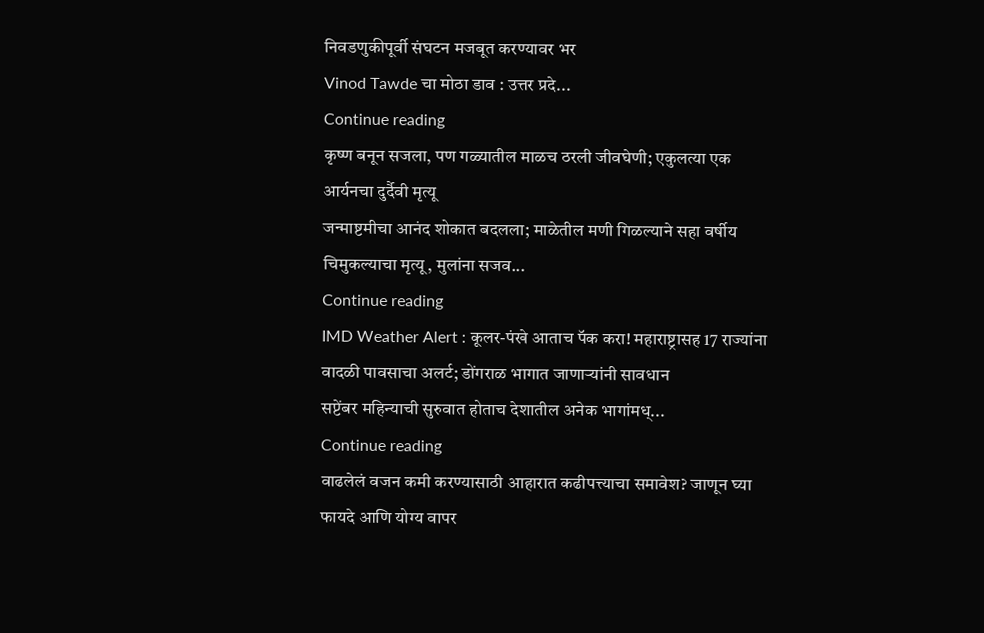निवडणुकीपूर्वी संघटन मजबूत करण्यावर भर
Vinod Tawde चा मोठा डाव : उत्तर प्रदे...
Continue reading
कृष्ण बनून सजला, पण गळ्यातील माळच ठरली जीवघेणी; एकुलत्या एक आर्यनचा दुर्दैवी मृत्यू
जन्माष्टमीचा आनंद शोकात बदलला; माळेतील मणी गिळल्याने सहा वर्षीय चिमुकल्याचा मृत्यू, मुलांना सजव...
Continue reading
IMD Weather Alert : कूलर-पंखे आताच पॅक करा! महाराष्ट्रासह 17 राज्यांना वादळी पावसाचा अलर्ट; डोंगराळ भागात जाणाऱ्यांनी सावधान
सप्टेंबर महिन्याची सुरुवात होताच देशातील अनेक भागांमध्...
Continue reading
वाढलेलं वजन कमी करण्यासाठी आहारात कढीपत्त्याचा समावेश? जाणून घ्या फायदे आणि योग्य वापर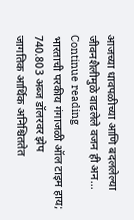आजच्या धावपळीच्या आणि बदललेल्या जीवनशैलीमुळे वाढलेले वजन ही अन...
Continue reading
भारताची परकीय गंगाजळी ऑल टाइम हाय; 740.803 अब्ज डॉलरवर झेप
जागतिक आर्थिक अनिश्चिततेत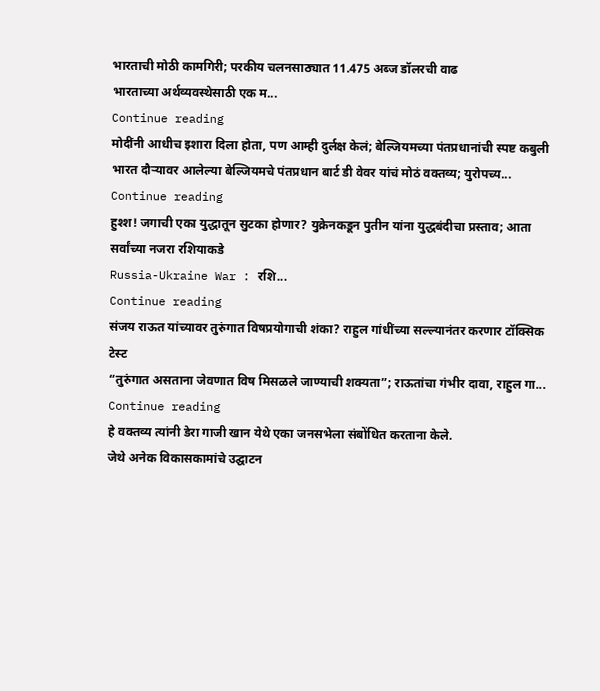भारताची मोठी कामगिरी; परकीय चलनसाठ्यात 11.475 अब्ज डॉलरची वाढ
भारताच्या अर्थव्यवस्थेसाठी एक म...
Continue reading
मोदींनी आधीच इशारा दिला होता, पण आम्ही दुर्लक्ष केलं; बेल्जियमच्या पंतप्रधानांची स्पष्ट कबुली
भारत दौऱ्यावर आलेल्या बेल्जियमचे पंतप्रधान बार्ट डी वेवर यांचं मोठं वक्तव्य; युरोपच्य...
Continue reading
हुश्श! जगाची एका युद्धातून सुटका होणार? युक्रेनकडून पुतीन यांना युद्धबंदीचा प्रस्ताव; आता सर्वांच्या नजरा रशियाकडे
Russia-Ukraine War : रशि...
Continue reading
संजय राऊत यांच्यावर तुरुंगात विषप्रयोगाची शंका? राहुल गांधींच्या सल्ल्यानंतर करणार टॉक्सिक टेस्ट
“तुरुंगात असताना जेवणात विष मिसळले जाण्याची शक्यता”; राऊतांचा गंभीर दावा, राहुल गा...
Continue reading
हे वक्तव्य त्यांनी डेरा गाजी खान येथे एका जनसभेला संबोंधित करताना केले.
जेथे अनेक विकासकामांचे उद्घाटन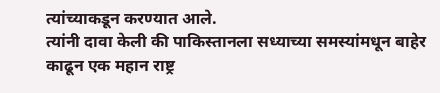त्यांच्याकडून करण्यात आले.
त्यांनी दावा केली की पाकिस्तानला सध्याच्या समस्यांमधून बाहेर काढून एक महान राष्ट्र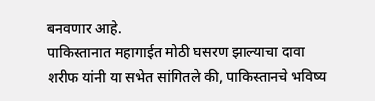बनवणार आहे.
पाकिस्तानात महागाईत मोठी घसरण झाल्याचा दावा
शरीफ यांनी या सभेत सांगितले की, पाकिस्तानचे भविष्य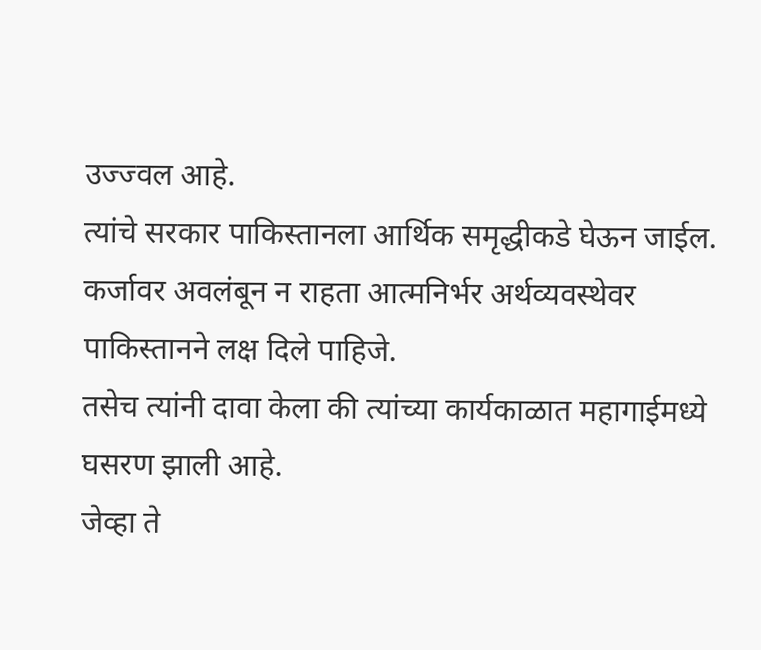उज्ज्वल आहे.
त्यांचे सरकार पाकिस्तानला आर्थिक समृद्धीकडे घेऊन जाईल.
कर्जावर अवलंबून न राहता आत्मनिर्भर अर्थव्यवस्थेवर पाकिस्तानने लक्ष दिले पाहिजे.
तसेच त्यांनी दावा केला की त्यांच्या कार्यकाळात महागाईमध्ये घसरण झाली आहे.
जेव्हा ते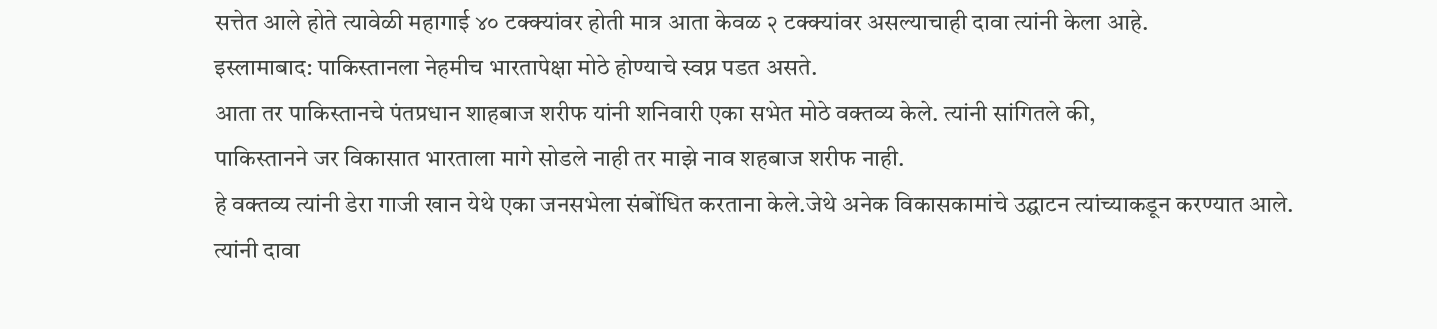सत्तेत आले होते त्यावेळी महागाई ४० टक्क्यांवर होती मात्र आता केवळ २ टक्क्यांवर असल्याचाही दावा त्यांनी केला आहे.
इस्लामाबाद: पाकिस्तानला नेहमीच भारतापेक्षा मोठे होण्याचे स्वप्न पडत असते.
आता तर पाकिस्तानचे पंतप्रधान शाहबाज शरीफ यांनी शनिवारी एका सभेत मोठे वक्तव्य केले. त्यांनी सांगितले की,
पाकिस्तानने जर विकासात भारताला मागे सोडले नाही तर माझे नाव शहबाज शरीफ नाही.
हे वक्तव्य त्यांनी डेरा गाजी खान येथे एका जनसभेला संबोंधित करताना केले.जेथे अनेक विकासकामांचे उद्घाटन त्यांच्याकडून करण्यात आले.
त्यांनी दावा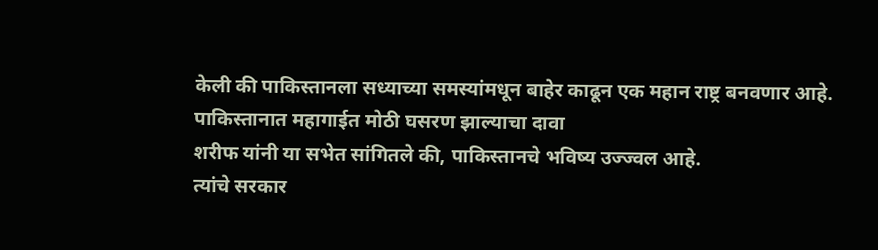केली की पाकिस्तानला सध्याच्या समस्यांमधून बाहेर काढून एक महान राष्ट्र बनवणार आहे.
पाकिस्तानात महागाईत मोठी घसरण झाल्याचा दावा
शरीफ यांनी या सभेत सांगितले की, पाकिस्तानचे भविष्य उज्ज्वल आहे.
त्यांचे सरकार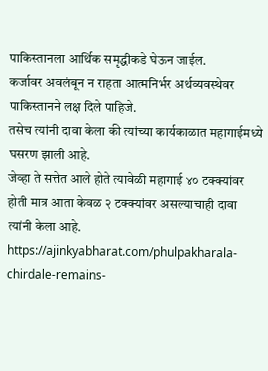पाकिस्तानला आर्थिक समृद्धीकडे घेऊन जाईल.
कर्जावर अवलंबून न राहता आत्मनिर्भर अर्थव्यवस्थेवर पाकिस्तानने लक्ष दिले पाहिजे.
तसेच त्यांनी दावा केला की त्यांच्या कार्यकाळात महागाईमध्ये घसरण झाली आहे.
जेव्हा ते सत्तेत आले होते त्यावेळी महागाई ४० टक्क्यांवर होती मात्र आता केवळ २ टक्क्यांवर असल्याचाही दावा त्यांनी केला आहे.
https://ajinkyabharat.com/phulpakharala-chirdale-remains-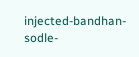injected-bandhan-sodle-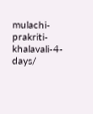mulachi-prakriti-khalavali-4-days/